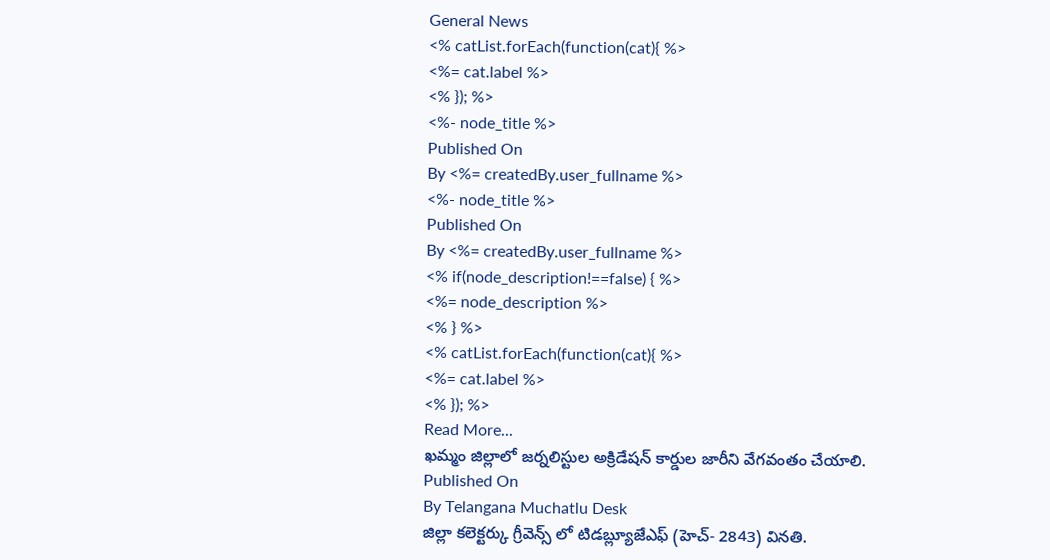General News
<% catList.forEach(function(cat){ %>
<%= cat.label %>
<% }); %>
<%- node_title %>
Published On
By <%= createdBy.user_fullname %>
<%- node_title %>
Published On
By <%= createdBy.user_fullname %>
<% if(node_description!==false) { %>
<%= node_description %>
<% } %>
<% catList.forEach(function(cat){ %>
<%= cat.label %>
<% }); %>
Read More...
ఖమ్మం జిల్లాలో జర్నలిస్టుల అక్రిడేషన్ కార్డుల జారీని వేగవంతం చేయాలి.
Published On
By Telangana Muchatlu Desk
జిల్లా కలెక్టర్కు గ్రీవెన్స్ లో టిడబ్ల్యూజేఎఫ్ (హెచ్- 2843) వినతి.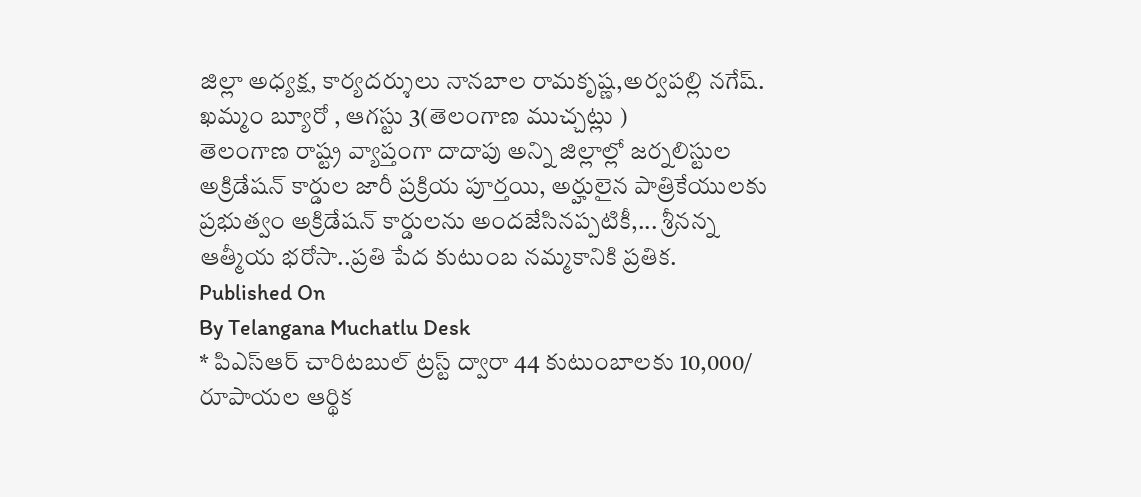జిల్లా అధ్యక్ష, కార్యదర్శులు నానబాల రామకృష్ణ,అర్వపల్లి నగేష్.
ఖమ్మం బ్యూరో , ఆగస్టు 3(తెలంగాణ ముచ్చట్లు )
తెలంగాణ రాష్ట్ర వ్యాప్తంగా దాదాపు అన్ని జిల్లాల్లో జర్నలిస్టుల అక్రిడేషన్ కార్డుల జారీ ప్రక్రియ పూర్తయి, అర్హులైన పాత్రికేయులకు ప్రభుత్వం అక్రిడేషన్ కార్డులను అందజేసినప్పటికీ,... శ్రీనన్న ఆత్మీయ భరోసా..ప్రతి పేద కుటుంబ నమ్మకానికి ప్రతిక.
Published On
By Telangana Muchatlu Desk
* పిఎస్ఆర్ చారిటబుల్ ట్రస్ట్ ద్వారా 44 కుటుంబాలకు 10,000/ రూపాయల ఆర్థిక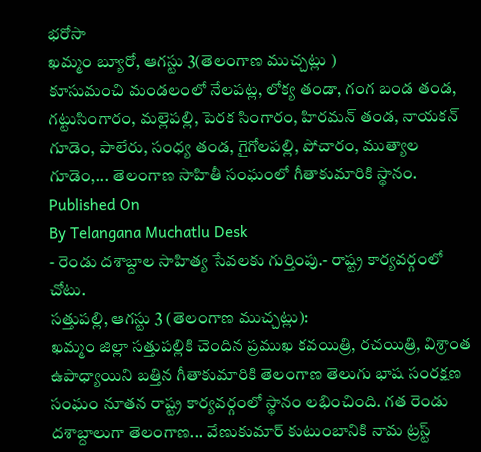భరోసా
ఖమ్మం బ్యూరో, ఆగస్టు 3(తెలంగాణ ముచ్చట్లు )
కూసుమంచి మండలంలో నేలపట్ల, లోక్య తండా, గంగ బండ తండ, గట్టుసింగారం, మల్లెపల్లి, పెరక సింగారం, హిరమన్ తండ, నాయకన్ గూడెం, పాలేరు, సంధ్య తండ, గైగోలపల్లి, పోచారం, ముత్యాల గూడెం,... తెలంగాణ సాహితీ సంఘంలో గీతాకుమారికి స్థానం.
Published On
By Telangana Muchatlu Desk
- రెండు దశాబ్దాల సాహిత్య సేవలకు గుర్తింపు.- రాష్ట్ర కార్యవర్గంలో చోటు.
సత్తుపల్లి, ఆగస్టు 3 (తెలంగాణ ముచ్చట్లు):
ఖమ్మం జిల్లా సత్తుపల్లికి చెందిన ప్రముఖ కవయిత్రి, రచయిత్రి, విశ్రాంత ఉపాధ్యాయిని బత్తిన గీతాకుమారికి తెలంగాణ తెలుగు భాష సంరక్షణ సంఘం నూతన రాష్ట్ర కార్యవర్గంలో స్థానం లభించింది. గత రెండు దశాబ్దాలుగా తెలంగాణ... వేణుకుమార్ కుటుంబానికి నామ ట్రస్ట్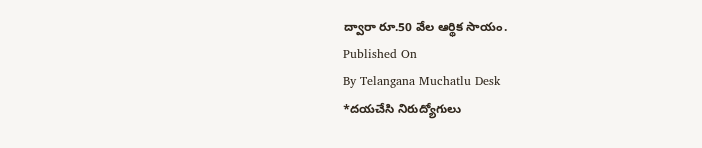ద్వారా రూ.50 వేల ఆర్థిక సాయం.
Published On
By Telangana Muchatlu Desk
*దయచేసి నిరుద్యోగులు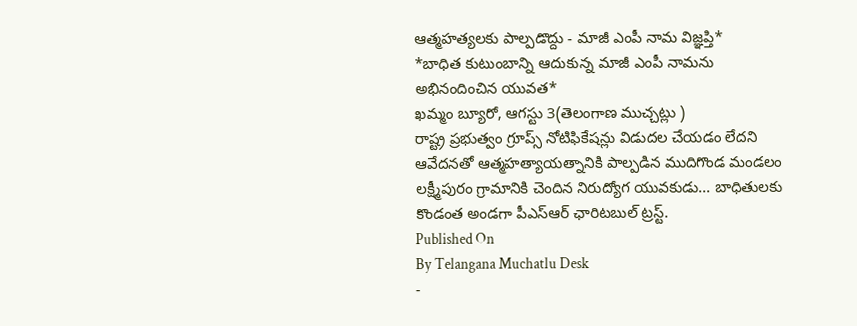ఆత్మహత్యలకు పాల్పడొద్దు - మాజీ ఎంపీ నామ విజ్ఞప్తి*
*బాధిత కుటుంబాన్ని ఆదుకున్న మాజీ ఎంపీ నామను అభినందించిన యువత*
ఖమ్మం బ్యూరో, ఆగస్టు 3(తెలంగాణ ముచ్చట్లు )
రాష్ట్ర ప్రభుత్వం గ్రూప్స్ నోటిఫికేషన్లు విడుదల చేయడం లేదని ఆవేదనతో ఆత్మహత్యాయత్నానికి పాల్పడిన ముదిగొండ మండలం లక్ష్మీపురం గ్రామానికి చెందిన నిరుద్యోగ యువకుడు... బాధితులకు కొండంత అండగా పీఎస్ఆర్ ఛారిటబుల్ ట్రస్ట్.
Published On
By Telangana Muchatlu Desk
-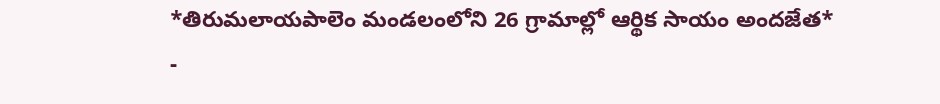*తిరుమలాయపాలెం మండలంలోని 26 గ్రామాల్లో ఆర్థిక సాయం అందజేత*
-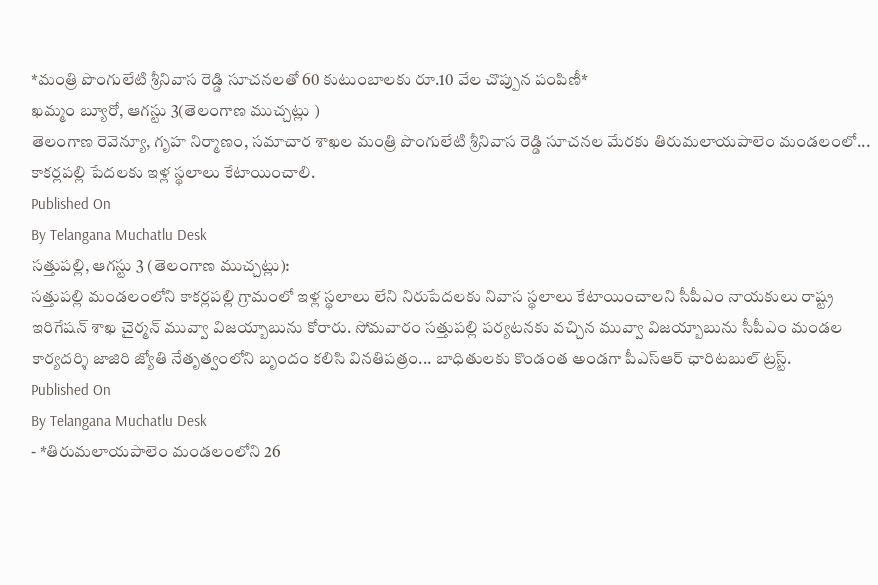*మంత్రి పొంగులేటి శ్రీనివాస రెడ్డి సూచనలతో 60 కుటుంబాలకు రూ.10 వేల చొప్పున పంపిణీ*
ఖమ్మం బ్యూరో, ఆగస్టు 3(తెలంగాణ ముచ్చట్లు )
తెలంగాణ రెవెన్యూ, గృహ నిర్మాణం, సమాచార శాఖల మంత్రి పొంగులేటి శ్రీనివాస రెడ్డి సూచనల మేరకు తిరుమలాయపాలెం మండలంలో... కాకర్లపల్లి పేదలకు ఇళ్ల స్థలాలు కేటాయించాలి.
Published On
By Telangana Muchatlu Desk
సత్తుపల్లి, ఆగస్టు 3 (తెలంగాణ ముచ్చట్లు):
సత్తుపల్లి మండలంలోని కాకర్లపల్లి గ్రామంలో ఇళ్ల స్థలాలు లేని నిరుపేదలకు నివాస స్థలాలు కేటాయించాలని సీపీఎం నాయకులు రాష్ట్ర ఇరిగేషన్ శాఖ చైర్మన్ మువ్వా విజయ్బాబును కోరారు. సోమవారం సత్తుపల్లి పర్యటనకు వచ్చిన మువ్వా విజయ్బాబును సీపీఎం మండల కార్యదర్శి జాజిరి జ్యోతి నేతృత్వంలోని బృందం కలిసి వినతిపత్రం... బాధితులకు కొండంత అండగా పీఎస్ఆర్ ఛారిటబుల్ ట్రస్ట్.
Published On
By Telangana Muchatlu Desk
- *తిరుమలాయపాలెం మండలంలోని 26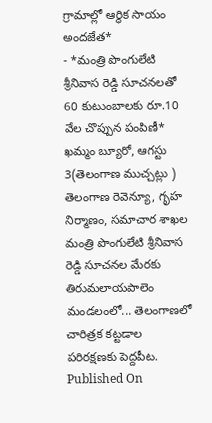గ్రామాల్లో ఆర్థిక సాయం అందజేత*
- *మంత్రి పొంగులేటి శ్రీనివాస రెడ్డి సూచనలతో 60 కుటుంబాలకు రూ.10 వేల చొప్పున పంపిణీ*
ఖమ్మం బ్యూరో, ఆగస్టు 3(తెలంగాణ ముచ్చట్లు )
తెలంగాణ రెవెన్యూ, గృహ నిర్మాణం, సమాచార శాఖల మంత్రి పొంగులేటి శ్రీనివాస రెడ్డి సూచనల మేరకు తిరుమలాయపాలెం మండలంలో... తెలంగాణలో చారిత్రక కట్టడాల పరిరక్షణకు పెద్దపీట.
Published On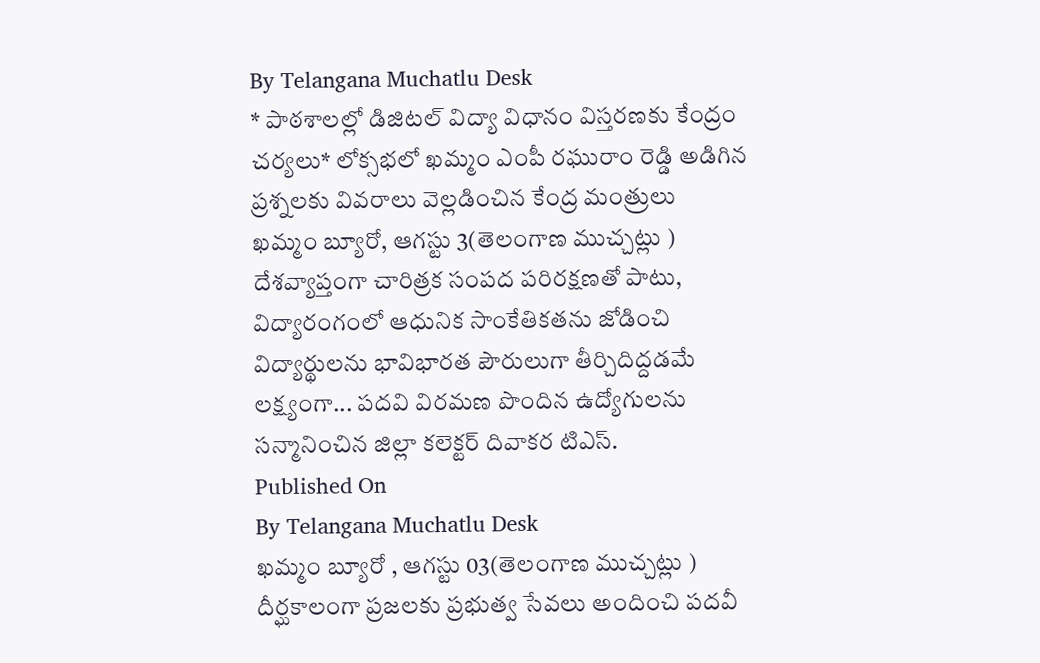By Telangana Muchatlu Desk
* పాఠశాలల్లో డిజిటల్ విద్యా విధానం విస్తరణకు కేంద్రం చర్యలు* లోక్సభలో ఖమ్మం ఎంపీ రఘురాం రెడ్డి అడిగిన ప్రశ్నలకు వివరాలు వెల్లడించిన కేంద్ర మంత్రులు
ఖమ్మం బ్యూరో, ఆగస్టు 3(తెలంగాణ ముచ్చట్లు )
దేశవ్యాప్తంగా చారిత్రక సంపద పరిరక్షణతో పాటు, విద్యారంగంలో ఆధునిక సాంకేతికతను జోడించి విద్యార్థులను భావిభారత పౌరులుగా తీర్చిదిద్దడమే లక్ష్యంగా... పదవి విరమణ పొందిన ఉద్యోగులను సన్మానించిన జిల్లా కలెక్టర్ దివాకర టిఎస్.
Published On
By Telangana Muchatlu Desk
ఖమ్మం బ్యూరో , ఆగస్టు 03(తెలంగాణ ముచ్చట్లు )
దీర్ఘకాలంగా ప్రజలకు ప్రభుత్వ సేవలు అందించి పదవీ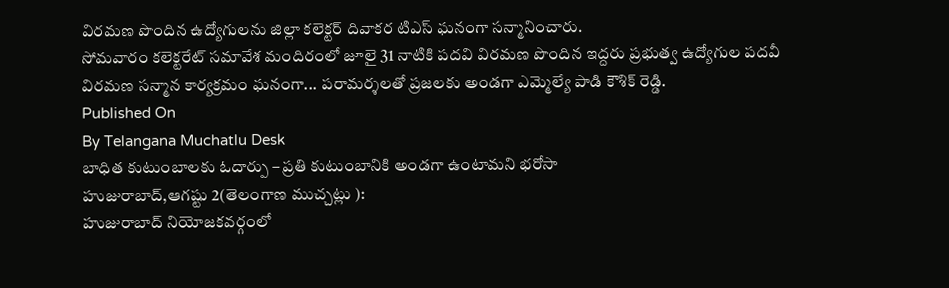విరమణ పొందిన ఉద్యోగులను జిల్లా కలెక్టర్ దివాకర టిఎస్ ఘనంగా సన్మానించారు.
సోమవారం కలెక్టరేట్ సమావేశ మందిరంలో జూలై 31 నాటికి పదవి విరమణ పొందిన ఇద్దరు ప్రభుత్వ ఉద్యోగుల పదవీ విరమణ సన్మాన కార్యక్రమం ఘనంగా... పరామర్శలతో ప్రజలకు అండగా ఎమ్మెల్యే పాడి కౌశిక్ రెడ్డి.
Published On
By Telangana Muchatlu Desk
బాధిత కుటుంబాలకు ఓదార్పు – ప్రతి కుటుంబానికి అండగా ఉంటామని భరోసా
హుజురాబాద్,ఆగష్టు 2(తెలంగాణ ముచ్చట్లు ):
హుజురాబాద్ నియోజకవర్గంలో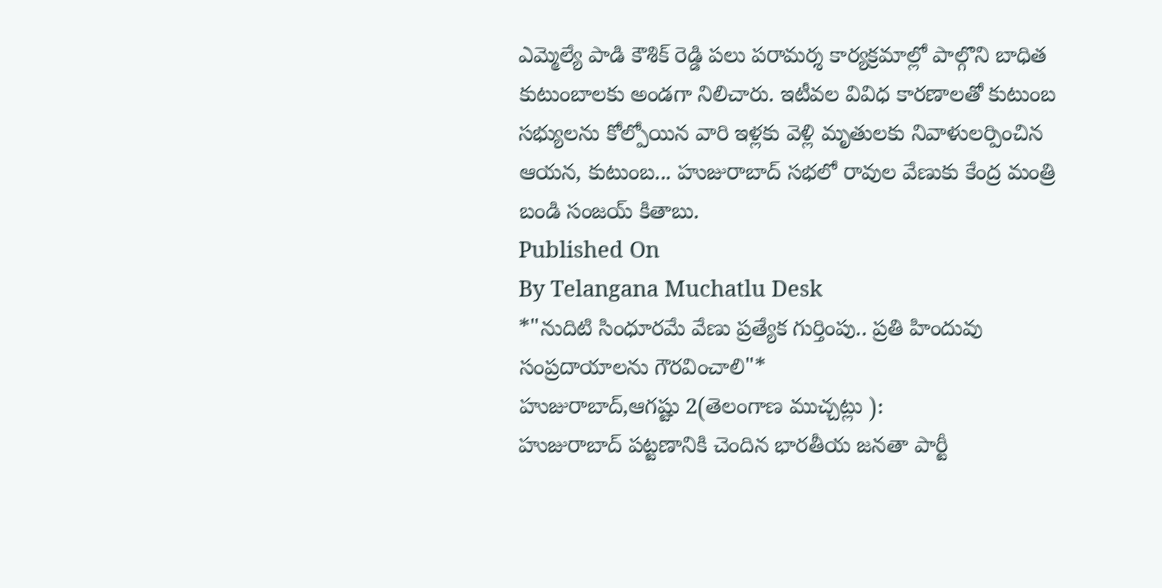ఎమ్మెల్యే పాడి కౌశిక్ రెడ్డి పలు పరామర్శ కార్యక్రమాల్లో పాల్గొని బాధిత కుటుంబాలకు అండగా నిలిచారు. ఇటీవల వివిధ కారణాలతో కుటుంబ సభ్యులను కోల్పోయిన వారి ఇళ్లకు వెళ్లి మృతులకు నివాళులర్పించిన ఆయన, కుటుంబ... హుజురాబాద్ సభలో రావుల వేణుకు కేంద్ర మంత్రి బండి సంజయ్ కితాబు.
Published On
By Telangana Muchatlu Desk
*"నుదిటి సింధూరమే వేణు ప్రత్యేక గుర్తింపు.. ప్రతి హిందువు సంప్రదాయాలను గౌరవించాలి"*
హుజురాబాద్,ఆగష్టు 2(తెలంగాణ ముచ్చట్లు ):
హుజురాబాద్ పట్టణానికి చెందిన భారతీయ జనతా పార్టీ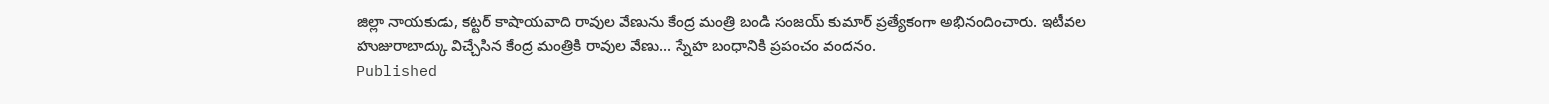జిల్లా నాయకుడు, కట్టర్ కాషాయవాది రావుల వేణును కేంద్ర మంత్రి బండి సంజయ్ కుమార్ ప్రత్యేకంగా అభినందించారు. ఇటీవల హుజురాబాద్కు విచ్చేసిన కేంద్ర మంత్రికి రావుల వేణు... స్నేహ బంధానికి ప్రపంచం వందనం.
Published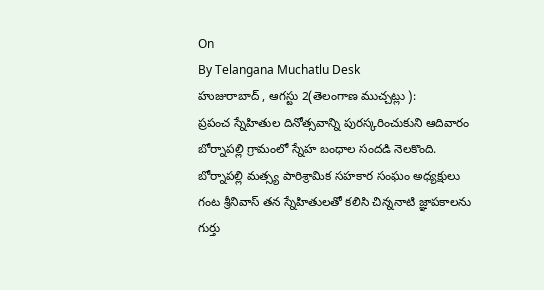On
By Telangana Muchatlu Desk
హుజురాబాద్ , ఆగస్టు 2(తెలంగాణ ముచ్చట్లు ):
ప్రపంచ స్నేహితుల దినోత్సవాన్ని పురస్కరించుకుని ఆదివారం బోర్నాపల్లి గ్రామంలో స్నేహ బంధాల సందడి నెలకొంది. బోర్నాపల్లి మత్స్య పారిశ్రామిక సహకార సంఘం అధ్యక్షులు గంట శ్రీనివాస్ తన స్నేహితులతో కలిసి చిన్ననాటి జ్ఞాపకాలను గుర్తు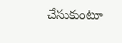చేసుకుంటూ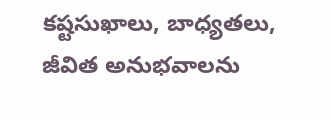కష్టసుఖాలు, బాధ్యతలు, జీవిత అనుభవాలను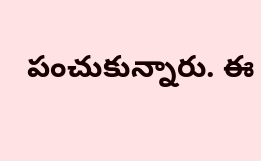పంచుకున్నారు. ఈ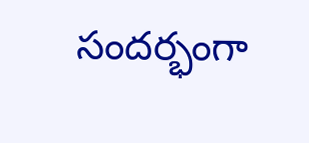సందర్భంగా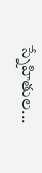స్నేహితుల...